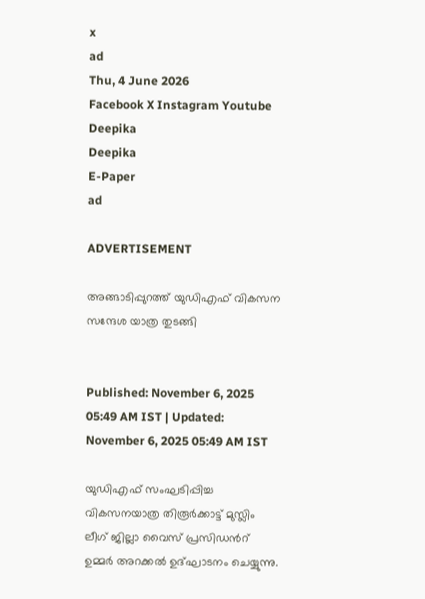x
ad
Thu, 4 June 2026
Facebook X Instagram Youtube
Deepika
Deepika
E-Paper
ad

ADVERTISEMENT

അങ്ങാടിപ്പുറത്ത് യുഡിഎഫ് വികസന സന്ദേശ യാത്ര തുടങ്ങി


Published: November 6, 2025 05:49 AM IST | Updated: November 6, 2025 05:49 AM IST

യുഡിഎഫ് സംഘടിപ്പിച്ച വികസനയാത്ര തിരൂർക്കാട്ട് മുസ്ലിം ലീഗ് ജില്ലാ വൈസ് പ്രസിഡന്‍റ് ഉമ്മർ അറക്കൽ ഉദ്ഘാടനം ചെയ്യുന്നു.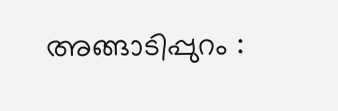അങ്ങാടിപ്പുറം :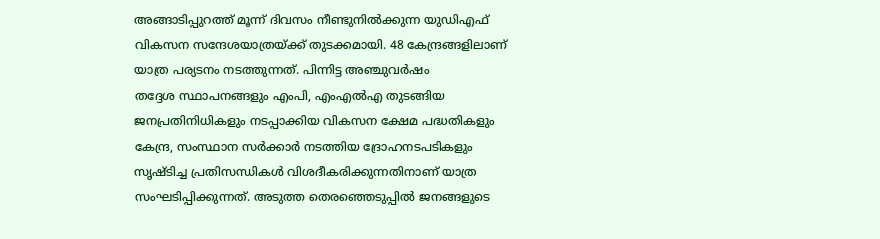അങ്ങാടിപ്പുറത്ത് മൂന്ന് ദിവസം നീണ്ടുനിൽക്കുന്ന യുഡിഎഫ് വികസന സന്ദേശയാത്രയ്ക്ക് തുടക്കമായി. 48 കേന്ദ്രങ്ങളിലാണ് യാത്ര പര്യടനം നടത്തുന്നത്. പിന്നിട്ട അഞ്ചുവർഷം
തദ്ദേശ സ്ഥാപനങ്ങളും എംപി, എംഎൽഎ തുടങ്ങിയ ജനപ്രതിനിധികളും നടപ്പാക്കിയ വികസന ക്ഷേമ പദ്ധതികളും കേന്ദ്ര, സംസ്ഥാന സർക്കാർ നടത്തിയ ദ്രോഹനടപടികളും സൃഷ്ടിച്ച പ്രതിസന്ധികൾ വിശദീകരിക്കുന്നതിനാണ് യാത്ര സംഘടിപ്പിക്കുന്നത്. അടുത്ത തെരഞ്ഞെടുപ്പിൽ ജനങ്ങളുടെ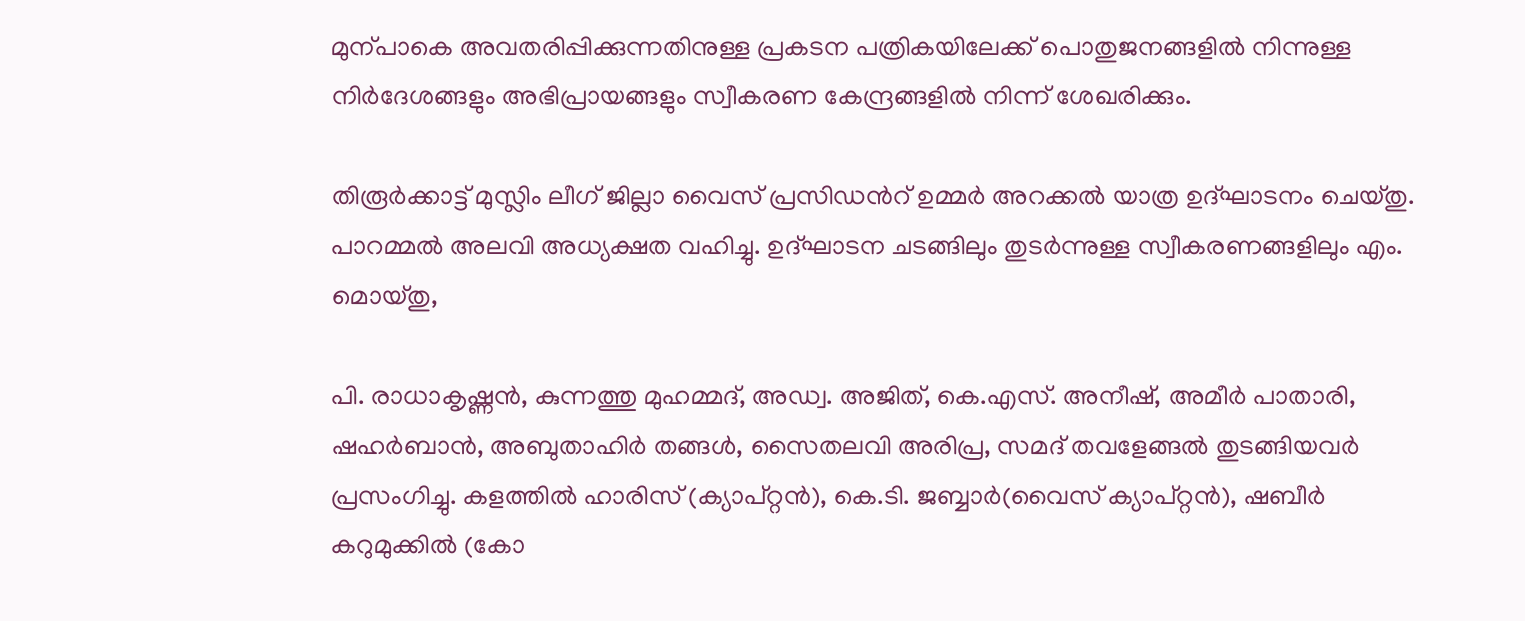മുന്പാകെ അവതരിപ്പിക്കുന്നതിനുള്ള പ്രകടന പത്രികയിലേക്ക് പൊതുജനങ്ങളിൽ നിന്നുള്ള നിർദേശങ്ങളും അഭിപ്രായങ്ങളും സ്വീകരണ കേന്ദ്രങ്ങളിൽ നിന്ന് ശേഖരിക്കും.

തിരൂർക്കാട്ട് മുസ്ലിം ലീഗ് ജില്ലാ വൈസ് പ്രസിഡന്‍റ് ഉമ്മർ അറക്കൽ യാത്ര ഉദ്ഘാടനം ചെയ്തു. പാറമ്മൽ അലവി അധ്യക്ഷത വഹിച്ചു. ഉദ്ഘാടന ചടങ്ങിലും തുടർന്നുള്ള സ്വീകരണങ്ങളിലും എം. മൊയ്തു,

പി. രാധാകൃഷ്ണൻ, കുന്നത്തു മുഹമ്മദ്, അഡ്വ. അജിത്, കെ.എസ്. അനീഷ്, അമീർ പാതാരി, ഷഹർബാൻ, അബുതാഹിർ തങ്ങൾ, സൈതലവി അരിപ്ര, സമദ് തവളേങ്ങൽ തുടങ്ങിയവർ പ്രസംഗിച്ചു. കളത്തിൽ ഹാരിസ് (ക്യാപ്റ്റൻ), കെ.ടി. ജബ്ബാർ(വൈസ് ക്യാപ്റ്റൻ), ഷബീർ കറുമുക്കിൽ (കോ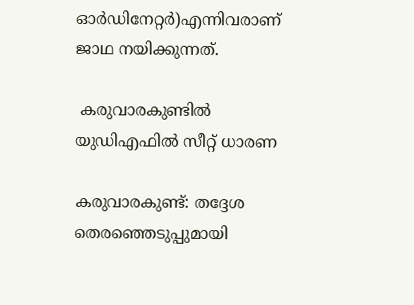ഓർഡിനേറ്റർ)എന്നിവരാണ് ജാഥ നയിക്കുന്നത്.

 കരുവാരകുണ്ടിൽ യുഡിഎഫിൽ സീറ്റ് ധാരണ

കരുവാരകുണ്ട്: തദ്ദേശ തെരഞ്ഞെടുപ്പുമായി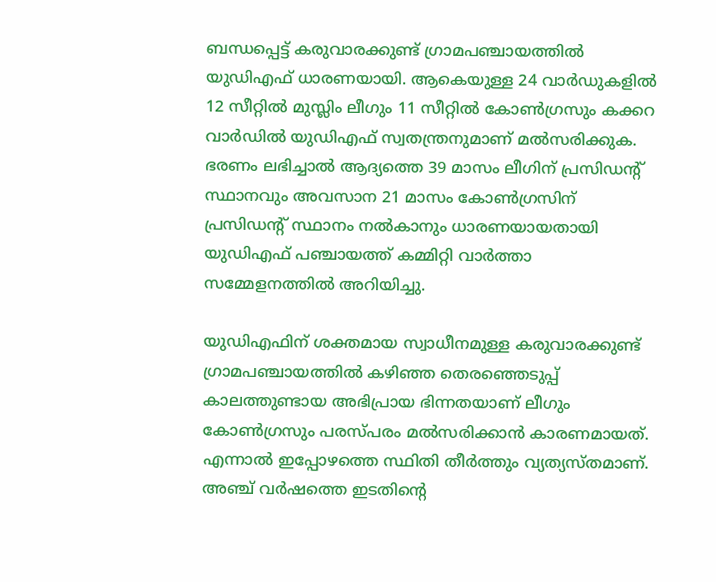ബന്ധപ്പെട്ട് കരുവാരക്കുണ്ട് ഗ്രാമപഞ്ചായത്തിൽ യുഡിഎഫ് ധാരണയായി. ആകെയുള്ള 24 വാർഡുകളിൽ 12 സീറ്റിൽ മുസ്ലിം ലീഗും 11 സീറ്റിൽ കോണ്‍ഗ്രസും കക്കറ വാർഡിൽ യുഡിഎഫ് സ്വതന്ത്രനുമാണ് മൽസരിക്കുക. ഭരണം ലഭിച്ചാൽ ആദ്യത്തെ 39 മാസം ലീഗിന് പ്രസിഡന്‍റ് സ്ഥാനവും അവസാന 21 മാസം കോണ്‍ഗ്രസിന് പ്രസിഡന്‍റ് സ്ഥാനം നൽകാനും ധാരണയായതായി യുഡിഎഫ് പഞ്ചായത്ത് കമ്മിറ്റി വാർത്താ സമ്മേളനത്തിൽ അറിയിച്ചു.

യുഡിഎഫിന് ശക്തമായ സ്വാധീനമുള്ള കരുവാരക്കുണ്ട് ഗ്രാമപഞ്ചായത്തിൽ കഴിഞ്ഞ തെരഞ്ഞെടുപ്പ് കാലത്തുണ്ടായ അഭിപ്രായ ഭിന്നതയാണ് ലീഗും കോണ്‍ഗ്രസും പരസ്പരം മൽസരിക്കാൻ കാരണമായത്. എന്നാൽ ഇപ്പോഴത്തെ സ്ഥിതി തീർത്തും വ്യത്യസ്തമാണ്. അഞ്ച് വർഷത്തെ ഇടതിന്‍റെ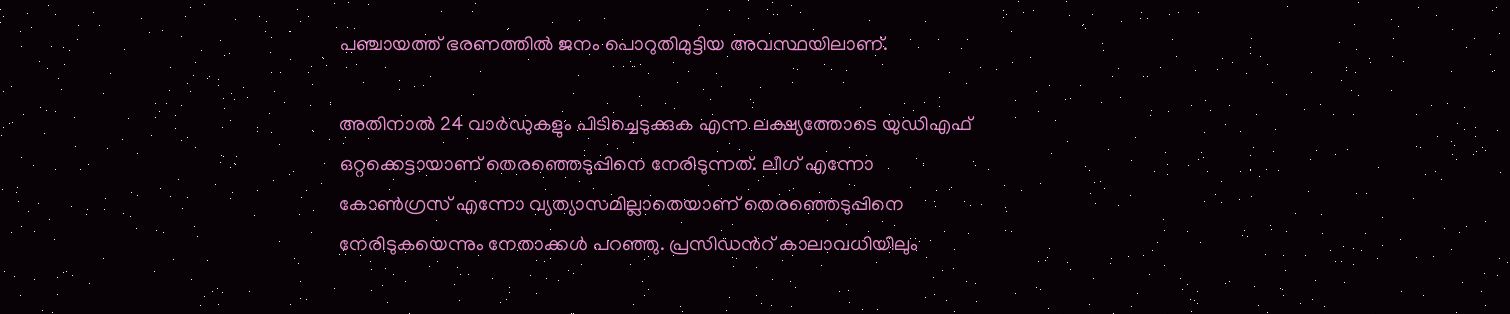പഞ്ചായത്ത് ഭരണത്തിൽ ജനം പൊറുതിമുട്ടിയ അവസ്ഥയിലാണ്.

അതിനാൽ 24 വാർഡുകളും പിടിച്ചെടുക്കുക എന്ന ലക്ഷ്യത്തോടെ യുഡിഎഫ് ഒറ്റക്കെട്ടായാണ് തെരഞ്ഞെടുപ്പിനെ നേരിടുന്നത്. ലീഗ് എന്നോ കോണ്‍ഗ്രസ് എന്നോ വ്യത്യാസമില്ലാതെയാണ് തെരഞ്ഞെടുപ്പിനെ നേരിടുകയെന്നും നേതാക്കൾ പറഞ്ഞു. പ്രസിഡന്‍റ് കാലാവധിയിലും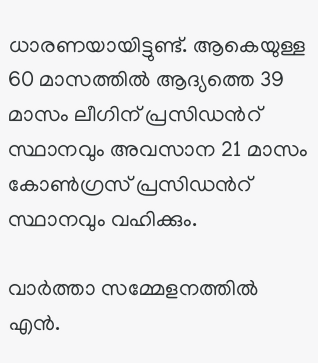ധാരണയായിട്ടുണ്ട്. ആകെയുള്ള 60 മാസത്തിൽ ആദ്യത്തെ 39 മാസം ലീഗിന് പ്രസിഡന്‍റ് സ്ഥാനവും അവസാന 21 മാസം കോണ്‍ഗ്രസ് പ്രസിഡന്‍റ് സ്ഥാനവും വഹിക്കും.

വാർത്താ സമ്മേളനത്തിൽ എൻ.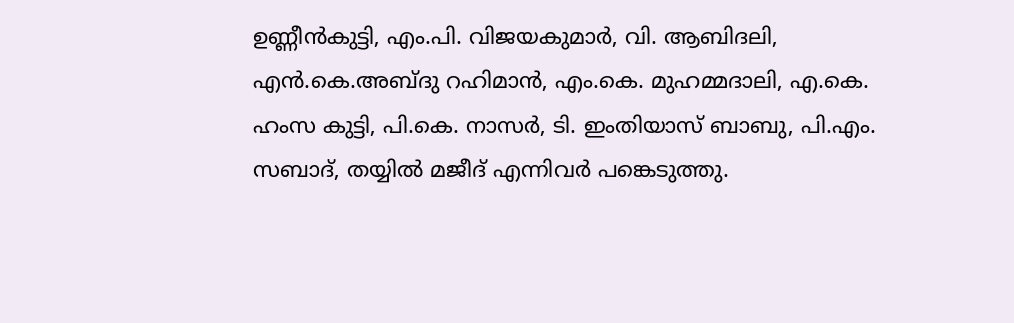ഉണ്ണീൻകുട്ടി, എം.പി. വിജയകുമാർ, വി. ആബിദലി, എൻ.കെ.അബ്ദു റഹിമാൻ, എം.കെ. മുഹമ്മദാലി, എ.കെ. ഹംസ കുട്ടി, പി.കെ. നാസർ, ടി. ഇംതിയാസ് ബാബു, പി.എം. സബാദ്, തയ്യിൽ മജീദ് എന്നിവർ പങ്കെടുത്തു.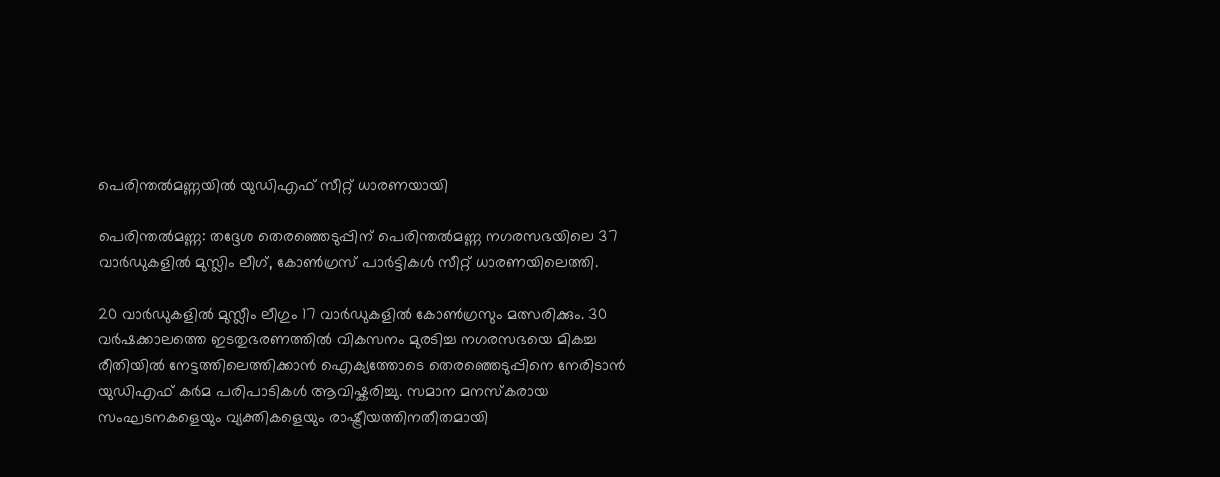പെരിന്തൽമണ്ണയിൽ യുഡിഎഫ് സീറ്റ് ധാരണയായി

പെരിന്തൽമണ്ണ: തദ്ദേശ തെരഞ്ഞെടുപ്പിന് പെരിന്തൽമണ്ണ നഗരസഭയിലെ 37 വാർഡുകളിൽ മുസ്ലിം ലീഗ്, കോണ്‍ഗ്രസ് പാർട്ടികൾ സീറ്റ് ധാരണയിലെത്തി.

20 വാർഡുകളിൽ മുസ്ലീം ലീഗും 17 വാർഡുകളിൽ കോണ്‍ഗ്രസും മത്സരിക്കും. 30 വർഷക്കാലത്തെ ഇടതുഭരണത്തിൽ വികസനം മുരടിച്ച നഗരസഭയെ മികച്ച രീതിയിൽ നേട്ടത്തിലെത്തിക്കാൻ ഐക്യത്തോടെ തെരഞ്ഞെടുപ്പിനെ നേരിടാൻ യുഡിഎഫ് കർമ പരിപാടികൾ ആവിഷ്കരിച്ചു. സമാന മനസ്കരായ സംഘടനകളെയും വ്യക്തികളെയും രാഷ്ട്രീയത്തിനതീതമായി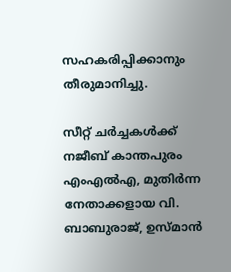സഹകരിപ്പിക്കാനും തീരുമാനിച്ചു.

സീറ്റ് ചർച്ചകൾക്ക് നജീബ് കാന്തപുരം എംഎൽഎ, മുതിർന്ന നേതാക്കളായ വി. ബാബുരാജ്, ഉസ്മാൻ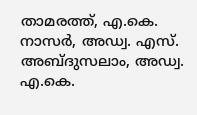താമരത്ത്, എ.കെ. നാസർ, അഡ്വ. എസ്. അബ്ദുസലാം, അഡ്വ. എ.കെ.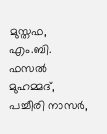മുസ്തഫ, എം.ബി. ഫസൽ മുഹമ്മദ്, പച്ചീരി നാസർ,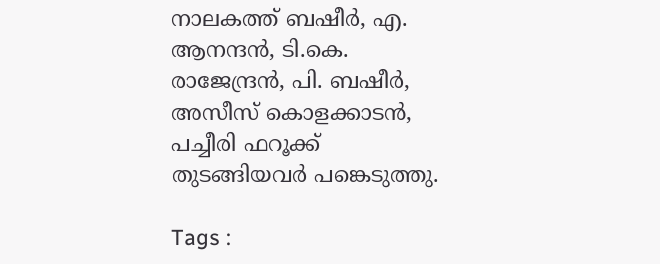നാലകത്ത് ബഷീർ, എ. ആനന്ദൻ, ടി.കെ. രാജേന്ദ്രൻ, പി. ബഷീർ, അസീസ് കൊളക്കാടൻ, പച്ചീരി ഫറൂക്ക് തുടങ്ങിയവർ പങ്കെടുത്തു.

Tags :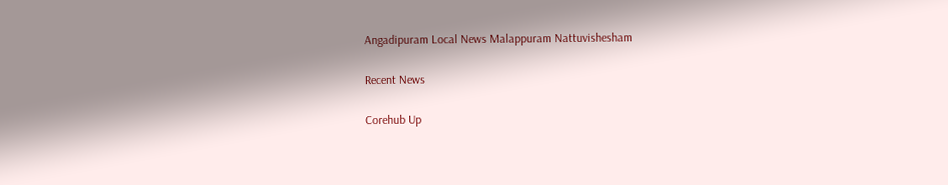Angadipuram Local News Malappuram Nattuvishesham

Recent News

Corehub Up